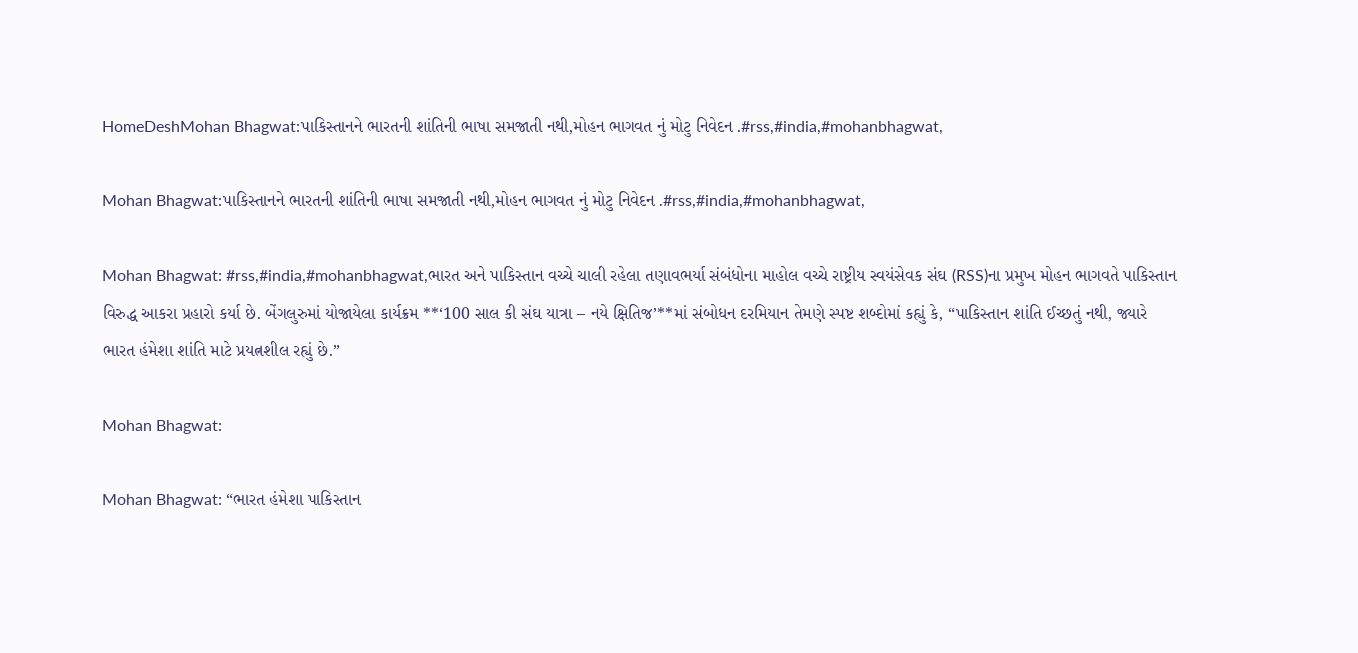HomeDeshMohan Bhagwat:પાકિસ્તાનને ભારતની શાંતિની ભાષા સમજાતી નથી,મોહન ભાગવત નું મોટુ નિવેદન .#rss,#india,#mohanbhagwat,

Mohan Bhagwat:પાકિસ્તાનને ભારતની શાંતિની ભાષા સમજાતી નથી,મોહન ભાગવત નું મોટુ નિવેદન .#rss,#india,#mohanbhagwat,

Mohan Bhagwat: #rss,#india,#mohanbhagwat,ભારત અને પાકિસ્તાન વચ્ચે ચાલી રહેલા તણાવભર્યા સંબંધોના માહોલ વચ્ચે રાષ્ટ્રીય સ્વયંસેવક સંઘ (RSS)ના પ્રમુખ મોહન ભાગવતે પાકિસ્તાન વિરુદ્ધ આકરા પ્રહારો કર્યા છે. બેંગલુરુમાં યોજાયેલા કાર્યક્રમ **‘100 સાલ કી સંઘ યાત્રા – નયે ક્ષિતિજ’**માં સંબોધન દરમિયાન તેમણે સ્પષ્ટ શબ્દોમાં કહ્યું કે, “પાકિસ્તાન શાંતિ ઈચ્છતું નથી, જ્યારે ભારત હંમેશા શાંતિ માટે પ્રયત્નશીલ રહ્યું છે.”

Mohan Bhagwat:

Mohan Bhagwat: “ભારત હંમેશા પાકિસ્તાન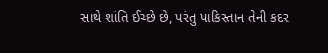સાથે શાંતિ ઈચ્છે છે, પરંતુ પાકિસ્તાન તેની કદર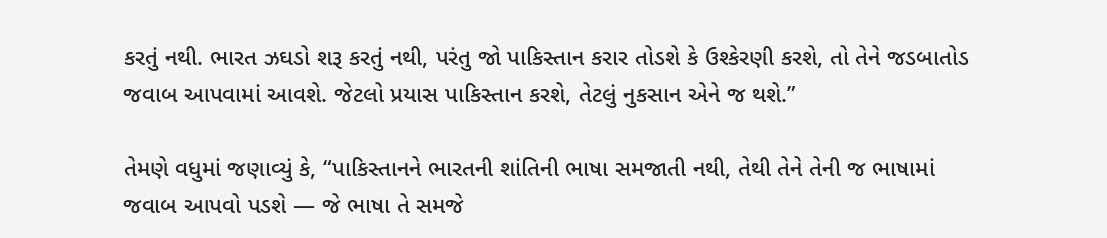કરતું નથી. ભારત ઝઘડો શરૂ કરતું નથી, પરંતુ જો પાકિસ્તાન કરાર તોડશે કે ઉશ્કેરણી કરશે, તો તેને જડબાતોડ જવાબ આપવામાં આવશે. જેટલો પ્રયાસ પાકિસ્તાન કરશે, તેટલું નુકસાન એને જ થશે.”

તેમણે વધુમાં જણાવ્યું કે, “પાકિસ્તાનને ભારતની શાંતિની ભાષા સમજાતી નથી, તેથી તેને તેની જ ભાષામાં જવાબ આપવો પડશે — જે ભાષા તે સમજે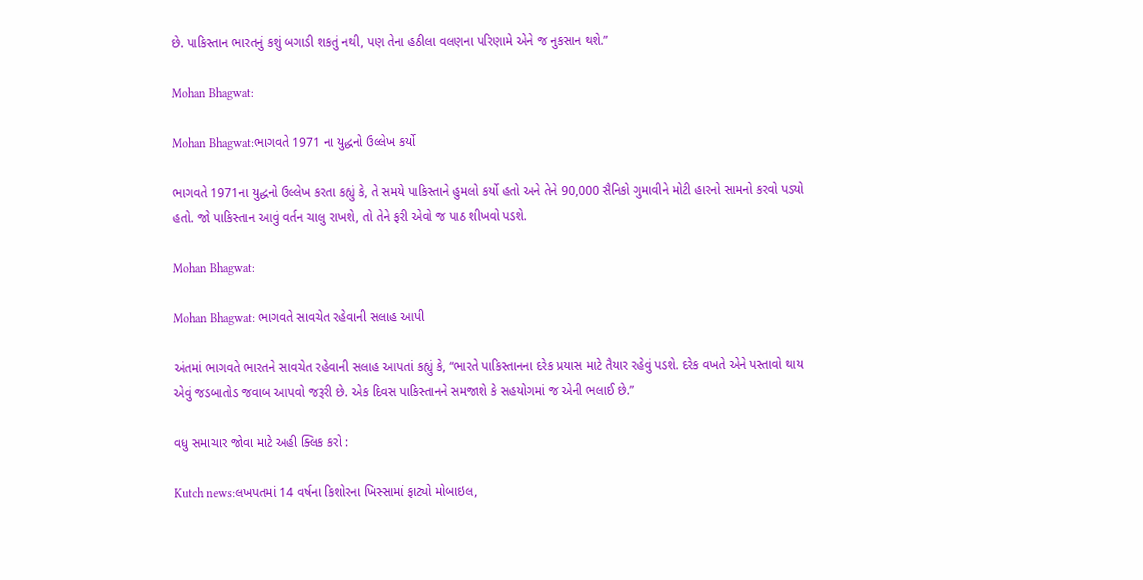છે. પાકિસ્તાન ભારતનું કશું બગાડી શકતું નથી, પણ તેના હઠીલા વલણના પરિણામે એને જ નુકસાન થશે.”

Mohan Bhagwat:

Mohan Bhagwat:ભાગવતે 1971 ના યુદ્ધનો ઉલ્લેખ કર્યો

ભાગવતે 1971ના યુદ્ધનો ઉલ્લેખ કરતા કહ્યું કે, તે સમયે પાકિસ્તાને હુમલો કર્યો હતો અને તેને 90,000 સૈનિકો ગુમાવીને મોટી હારનો સામનો કરવો પડ્યો હતો. જો પાકિસ્તાન આવું વર્તન ચાલુ રાખશે, તો તેને ફરી એવો જ પાઠ શીખવો પડશે.

Mohan Bhagwat:

Mohan Bhagwat: ભાગવતે સાવચેત રહેવાની સલાહ આપી

અંતમાં ભાગવતે ભારતને સાવચેત રહેવાની સલાહ આપતાં કહ્યું કે, “ભારતે પાકિસ્તાનના દરેક પ્રયાસ માટે તૈયાર રહેવું પડશે. દરેક વખતે એને પસ્તાવો થાય એવું જડબાતોડ જવાબ આપવો જરૂરી છે. એક દિવસ પાકિસ્તાનને સમજાશે કે સહયોગમાં જ એની ભલાઈ છે.”

વધુ સમાચાર જોવા માટે અહી ક્લિક કરો :

Kutch news:લખપતમાં 14 વર્ષના કિશોરના ખિસ્સામાં ફાટ્યો મોબાઇલ,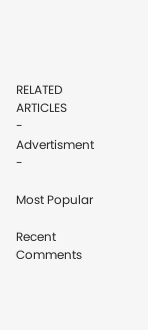RELATED ARTICLES
- Advertisment -

Most Popular

Recent Comments